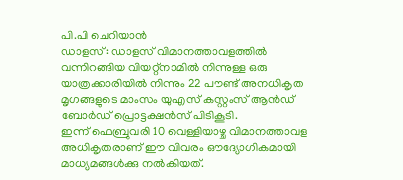പി.പി ചെറിയാൻ
ഡാളസ്: ഡാളസ് വിമാനത്താവളത്തിൽ വന്നിറങ്ങിയ വിയറ്റ്നാമിൽ നിന്നുള്ള ഒരു യാത്രക്കാരിയിൽ നിന്നും 22 പൗണ്ട് അനധികൃത മൃഗങ്ങളുടെ മാംസം യുഎസ് കസ്റ്റംസ് ആൻഡ് ബോർഡ് പ്രൊട്ടക്ഷൻസ് പിടികൂടി.
ഇന്ന് ഫെബ്രുവരി 10 വെള്ളിയാഴ്ച വിമാനത്താവള അധികൃതരാണ് ഈ വിവരം ഔദ്യോഗികമായി മാധ്യമങ്ങൾക്കു നൽകിയത്.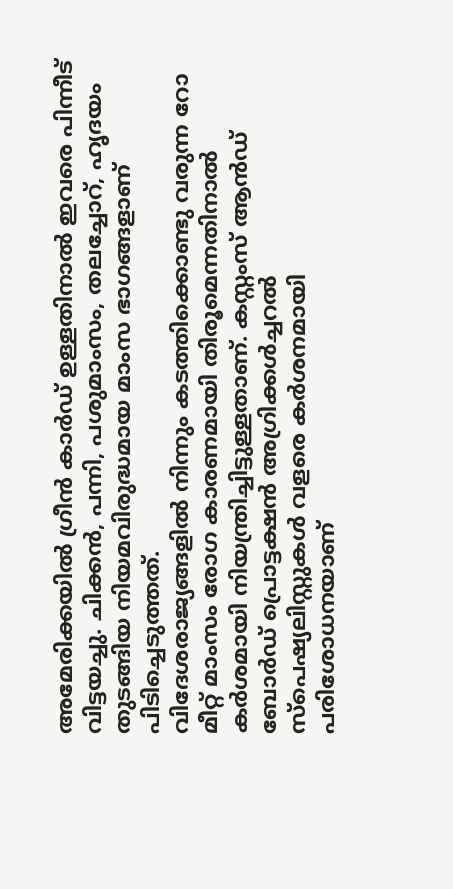അമേരിക്കയിൽ ഗ്രീൻ കാർഡ് ഉള്ളതിനാൽ ഇവരെ പിന്നീട് വിട്ടയച്ചു. ചിക്കൻ, പന്നി, പശുമാംസം, തലച്ചോറ്, ഹൃദയം തുടങ്ങിയ നിയമവിരുദ്ധമായ മാംസ ഭാഗങ്ങളാണ് പിടിച്ചെടുത്തത്.
വിദേശരാജ്യങ്ങളിൽ നിന്നും കടത്തിക്കൊണ്ടു വരുന്ന റോ മീറ്റ് മാംസം രോഗ കാരണമായി തിരൂമെന്നതിനാൽ കർശമായി നിയന്ത്രിച്ചിട്ടുള്ളതാണ്. കസ്റ്റംസ് ആൻഡ് ബോർഡ് പ്രൊട്ടക്ഷൻ അഗ്രിക്കൾച്ചറൽ സ്പെഷ്യലിസ്റ്റുകൾ വളരെ കർശനമായി പരിശോധനയാണ്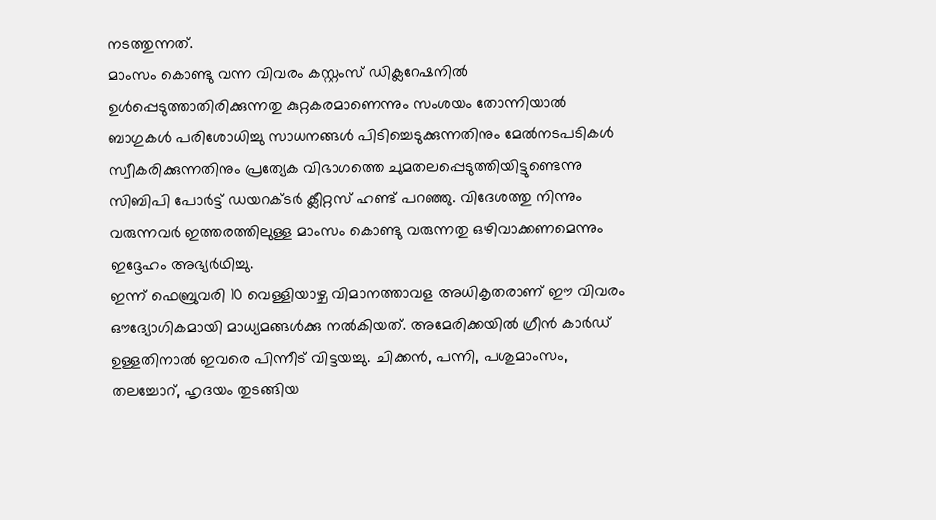നടത്തുന്നത്.
മാംസം കൊണ്ടു വന്ന വിവരം കസ്റ്റംസ് ഡിക്ലറേഷനിൽ ഉൾപ്പെടുത്താതിരിക്കുന്നതു കുറ്റകരമാണെന്നും സംശയം തോന്നിയാൽ ബാഗുകൾ പരിശോധിച്ചു സാധനങ്ങൾ പിടിച്ചെടുക്കുന്നതിനും മേൽനടപടികൾ സ്വീകരിക്കുന്നതിനും പ്രത്യേക വിഭാഗത്തെ ചുമതലപ്പെടുത്തിയിട്ടുണ്ടെന്നു സിബിപി പോർട്ട് ഡയറക്ടർ ക്ലീറ്റസ് ഹണ്ട് പറഞ്ഞു. വിദേശത്തു നിന്നും വരുന്നവർ ഇത്തരത്തിലുള്ള മാംസം കൊണ്ടു വരുന്നതു ഒഴിവാക്കണമെന്നും ഇദ്ദേഹം അഭ്യർഥിച്ചു.
ഇന്ന് ഫെബ്രുവരി 10 വെള്ളിയാഴ്ച വിമാനത്താവള അധികൃതരാണ് ഈ വിവരം ഔദ്യോഗികമായി മാധ്യമങ്ങൾക്കു നൽകിയത്. അമേരിക്കയിൽ ഗ്രീൻ കാർഡ് ഉള്ളതിനാൽ ഇവരെ പിന്നീട് വിട്ടയച്ചു. ചിക്കൻ, പന്നി, പശുമാംസം, തലച്ചോറ്, ഹൃദയം തുടങ്ങിയ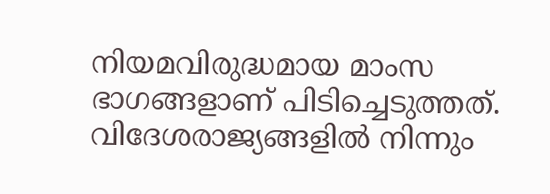നിയമവിരുദ്ധമായ മാംസ ഭാഗങ്ങളാണ് പിടിച്ചെടുത്തത്.
വിദേശരാജ്യങ്ങളിൽ നിന്നും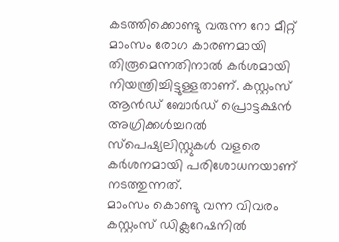കടത്തിക്കൊണ്ടു വരുന്ന റോ മീറ്റ് മാംസം രോഗ കാരണമായി തിരൂമെന്നതിനാൽ കർശമായി നിയന്ത്രിച്ചിട്ടുള്ളതാണ്. കസ്റ്റംസ് ആൻഡ് ബോർഡ് പ്രൊട്ടക്ഷൻ അഗ്രിക്കൾച്ചറൽ സ്പെഷ്യലിസ്റ്റുകൾ വളരെ കർശനമായി പരിശോധനയാണ് നടത്തുന്നത്.
മാംസം കൊണ്ടു വന്ന വിവരം കസ്റ്റംസ് ഡിക്ലറേഷനിൽ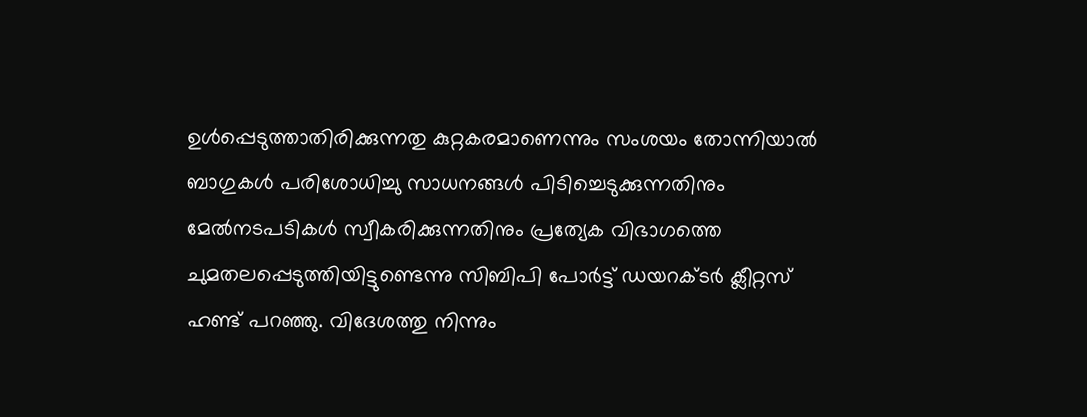ഉൾപ്പെടുത്താതിരിക്കുന്നതു കുറ്റകരമാണെന്നും സംശയം തോന്നിയാൽ ബാഗുകൾ പരിശോധിച്ചു സാധനങ്ങൾ പിടിച്ചെടുക്കുന്നതിനും മേൽനടപടികൾ സ്വീകരിക്കുന്നതിനും പ്രത്യേക വിഭാഗത്തെ ചുമതലപ്പെടുത്തിയിട്ടുണ്ടെന്നു സിബിപി പോർട്ട് ഡയറക്ടർ ക്ലീറ്റസ് ഹണ്ട് പറഞ്ഞു. വിദേശത്തു നിന്നും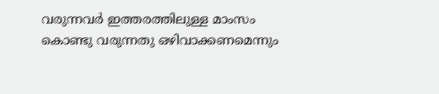വരുന്നവർ ഇത്തരത്തിലുള്ള മാംസം കൊണ്ടു വരുന്നതു ഒഴിവാക്കണമെന്നും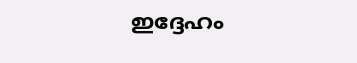ഇദ്ദേഹം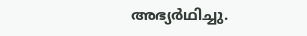അഭ്യർഥിച്ചു.